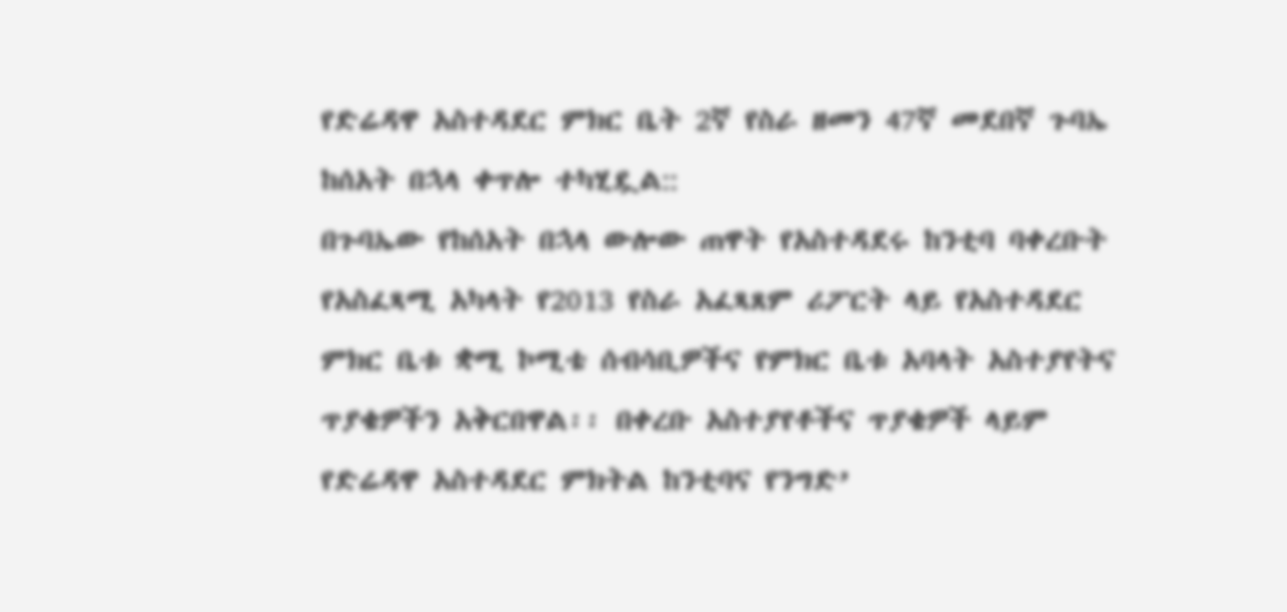የድሬዳዋ አስተዳደር ምክር ቤት 2ኛ የስራ ዘመን 47ኛ መደበኛ ጉባኤ ከሰአት በኋላ ቀጥሎ ተካሂዷል::
በጉባኤው የከሰአት በኋላ ውሎው ጠዋት የአስተዳደሩ ከንቲባ ባቀረቡት የአስፈጻሚ አካላት የ2013 የስራ አፈጻጸም ሪፖርት ላይ የአስተዳደር ምክር ቤቱ ቋሚ ኮሚቴ ሰብሳቢዎችና የምክር ቤቱ አባላት አስተያየትና ጥያቄዎችን አቅርበዋል፡፡ በቀረቡ አስተያየቶችና ጥያቄዎች ላይም የድሬዳዋ አስተዳደር ምክትል ከንቲባና የንግድ’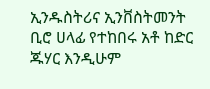ኢንዱስትሪና ኢንቨስትመንት ቢሮ ሀላፊ የተከበሩ አቶ ከድር ጁሃር እንዲሁም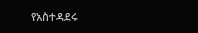የአስተዳደሩ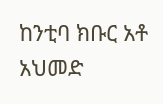ከንቲባ ክቡር አቶ አህመድ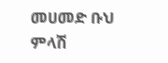መሀመድ ቡህ ምላሽ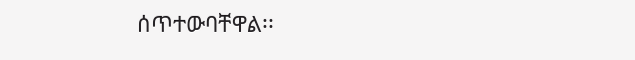ሰጥተውባቸዋል፡፡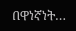በዋነኛነት…